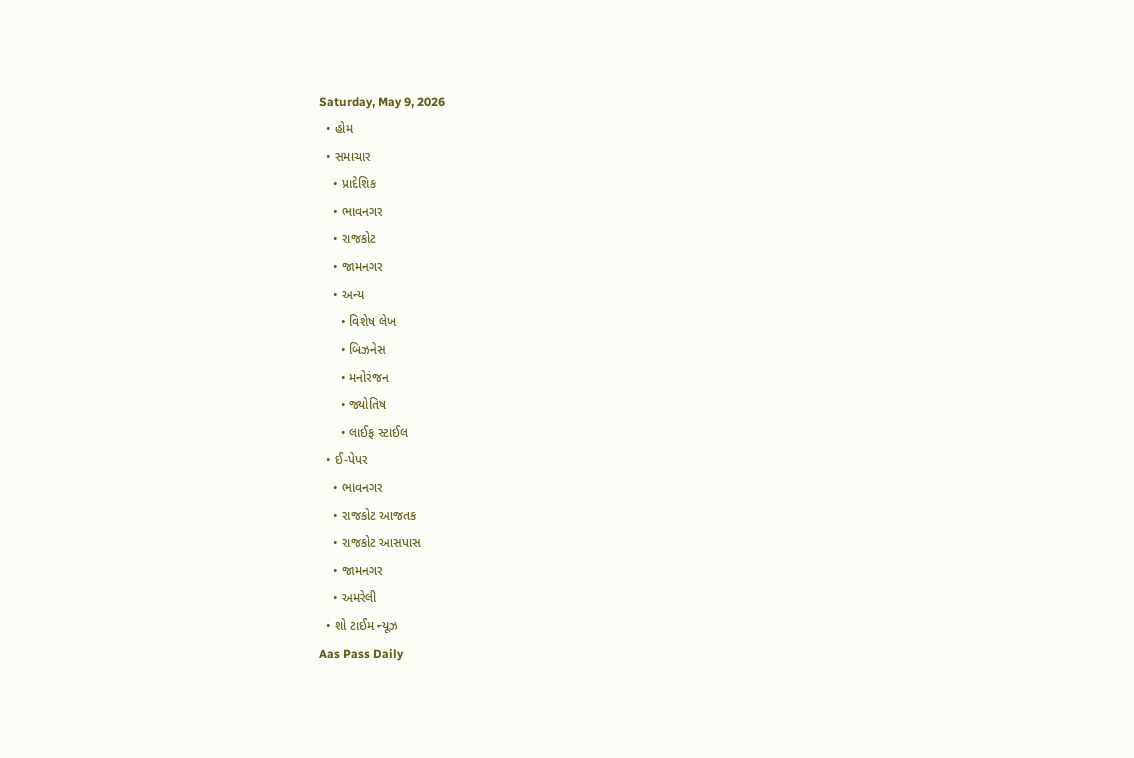Saturday, May 9, 2026
  • હોમ
  • સમાચાર
    • પ્રાદેશિક
    • ભાવનગર
    • રાજકોટ
    • જામનગર
    • અન્ય
      • વિશેષ લેખ
      • બિઝનેસ
      • મનોરંજન
      • જ્યોતિષ
      • લાઈફ સ્ટાઈલ
  • ઈ-પેપર
    • ભાવનગર
    • રાજકોટ આજતક
    • રાજકોટ આસપાસ
    • જામનગર
    • અમરેલી
  • શો ટાઈમ ન્યૂઝ
Aas Pass Daily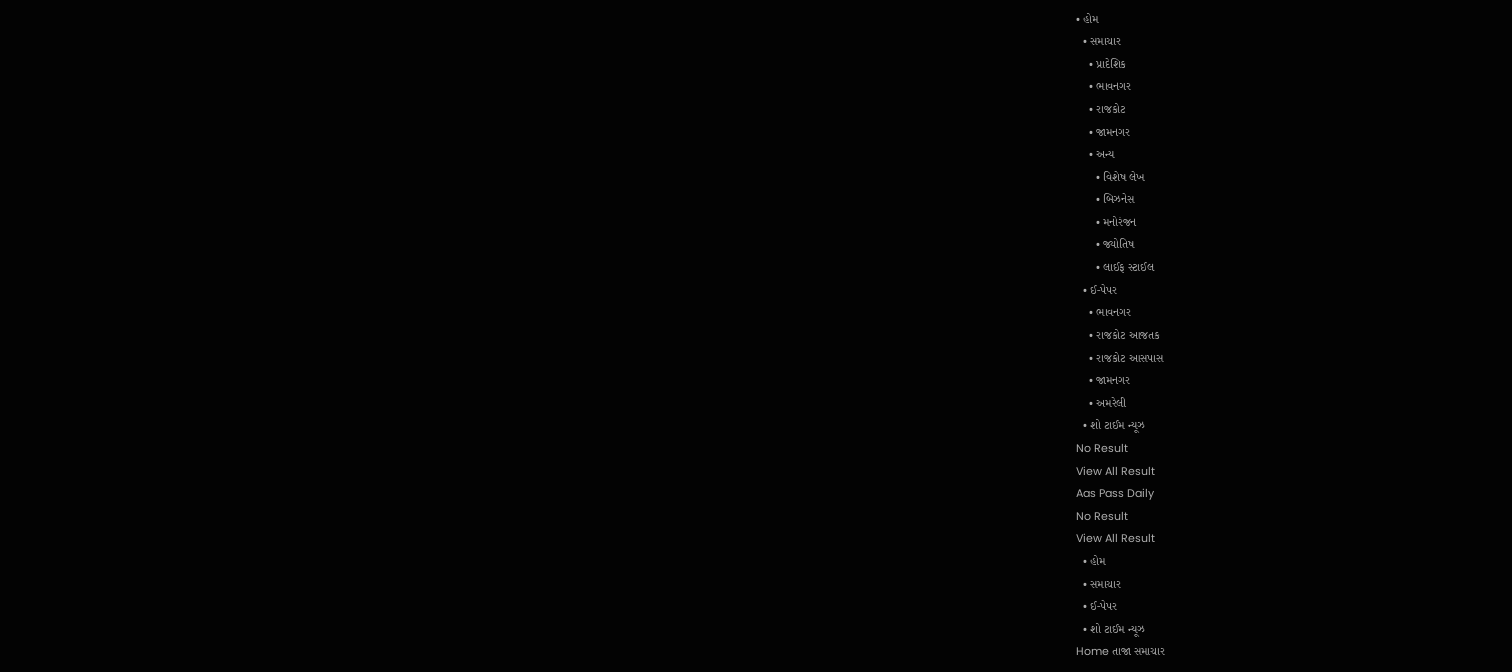• હોમ
  • સમાચાર
    • પ્રાદેશિક
    • ભાવનગર
    • રાજકોટ
    • જામનગર
    • અન્ય
      • વિશેષ લેખ
      • બિઝનેસ
      • મનોરંજન
      • જ્યોતિષ
      • લાઈફ સ્ટાઈલ
  • ઈ-પેપર
    • ભાવનગર
    • રાજકોટ આજતક
    • રાજકોટ આસપાસ
    • જામનગર
    • અમરેલી
  • શો ટાઈમ ન્યૂઝ
No Result
View All Result
Aas Pass Daily
No Result
View All Result
  • હોમ
  • સમાચાર
  • ઈ-પેપર
  • શો ટાઈમ ન્યૂઝ
Home તાજા સમાચાર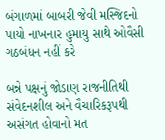બંગાળમાં બાબરી જેવી મસ્જિદનો પાયો નાખનાર હુમાયુ સાથે ઓવૈસી ગઠબંધન નહીં કરે

બન્ને પક્ષનું જોડાણ રાજનીતિથી સંવેદનશીલ અને વૈચારિકરૂપથી અસંગત હોવાનો મત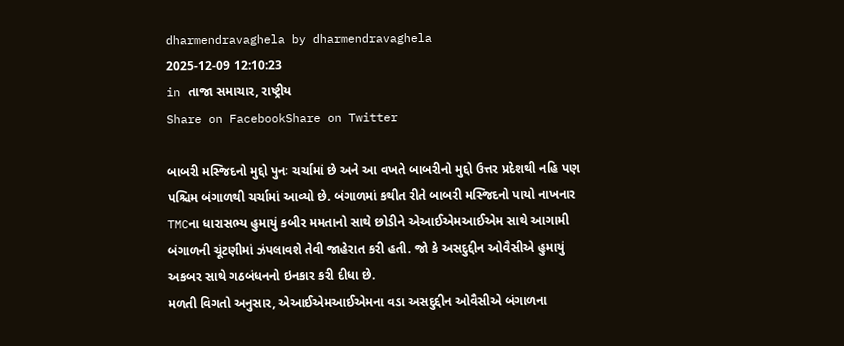dharmendravaghela by dharmendravaghela
2025-12-09 12:10:23
in તાજા સમાચાર, રાષ્ટ્રીય
Share on FacebookShare on Twitter

બાબરી મસ્જિદનો મુદ્દો પુનઃ ચર્ચામાં છે અને આ વખતે બાબરીનો મુદ્દો ઉત્તર પ્રદેશથી નહિ પણ પશ્ચિમ બંગાળથી ચર્ચામાં આવ્યો છે. બંગાળમાં કથીત રીતે બાબરી મસ્જિદનો પાયો નાખનાર TMCના ધારાસભ્ય હુમાયું કબીર મમતાનો સાથે છોડીને એઆઈએમઆઈએમ સાથે આગામી બંગાળની ચૂંટણીમાં ઝંપલાવશે તેવી જાહેરાત કરી હતી. જો કે અસદુદ્દીન ઓવૈસીએ હુમાયું અકબર સાથે ગઠબંધનનો ઇનકાર કરી દીધા છે.
મળતી વિગતો અનુસાર, એઆઈએમઆઈએમના વડા અસદુદ્દીન ઓવૈસીએ બંગાળના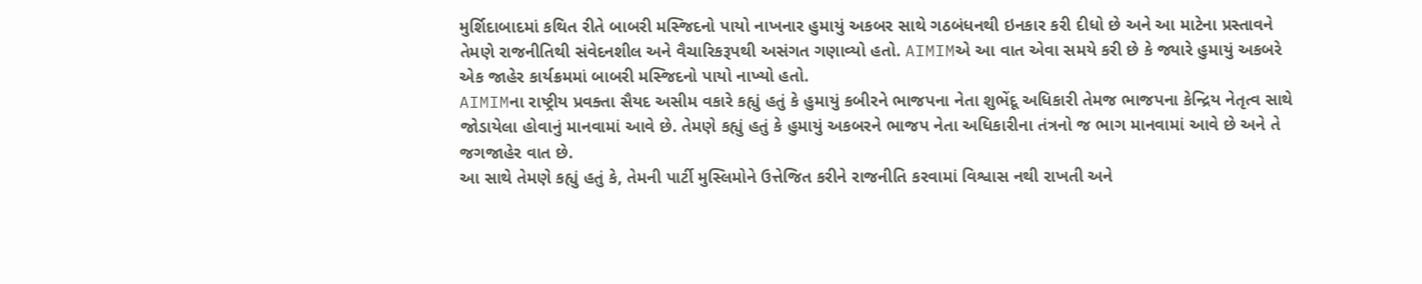મુર્શિદાબાદમાં કથિત રીતે બાબરી મસ્જિદનો પાયો નાખનાર હુમાયું અકબર સાથે ગઠબંધનથી ઇનકાર કરી દીધો છે અને આ માટેના પ્રસ્તાવને તેમણે રાજનીતિથી સંવેદનશીલ અને વૈચારિકરૂપથી અસંગત ગણાવ્યો હતો. AIMIMએ આ વાત એવા સમયે કરી છે કે જ્યારે હુમાયું અકબરે એક જાહેર કાર્યક્રમમાં બાબરી મસ્જિદનો પાયો નાખ્યો હતો.
AIMIMના રાષ્ટ્રીય પ્રવક્તા સૈયદ અસીમ વકારે કહ્યું હતું કે હુમાયું કબીરને ભાજપના નેતા શુભેંદૂ અધિકારી તેમજ ભાજપના કેન્દ્રિય નેતૃત્વ સાથે જોડાયેલા હોવાનું માનવામાં આવે છે. તેમણે કહ્યું હતું કે હુમાયું અકબરને ભાજપ નેતા અધિકારીના તંત્રનો જ ભાગ માનવામાં આવે છે અને તે જગજાહેર વાત છે.
આ સાથે તેમણે કહ્યું હતું કે, તેમની પાર્ટી મુસ્લિમોને ઉત્તેજિત કરીને રાજનીતિ કરવામાં વિશ્વાસ નથી રાખતી અને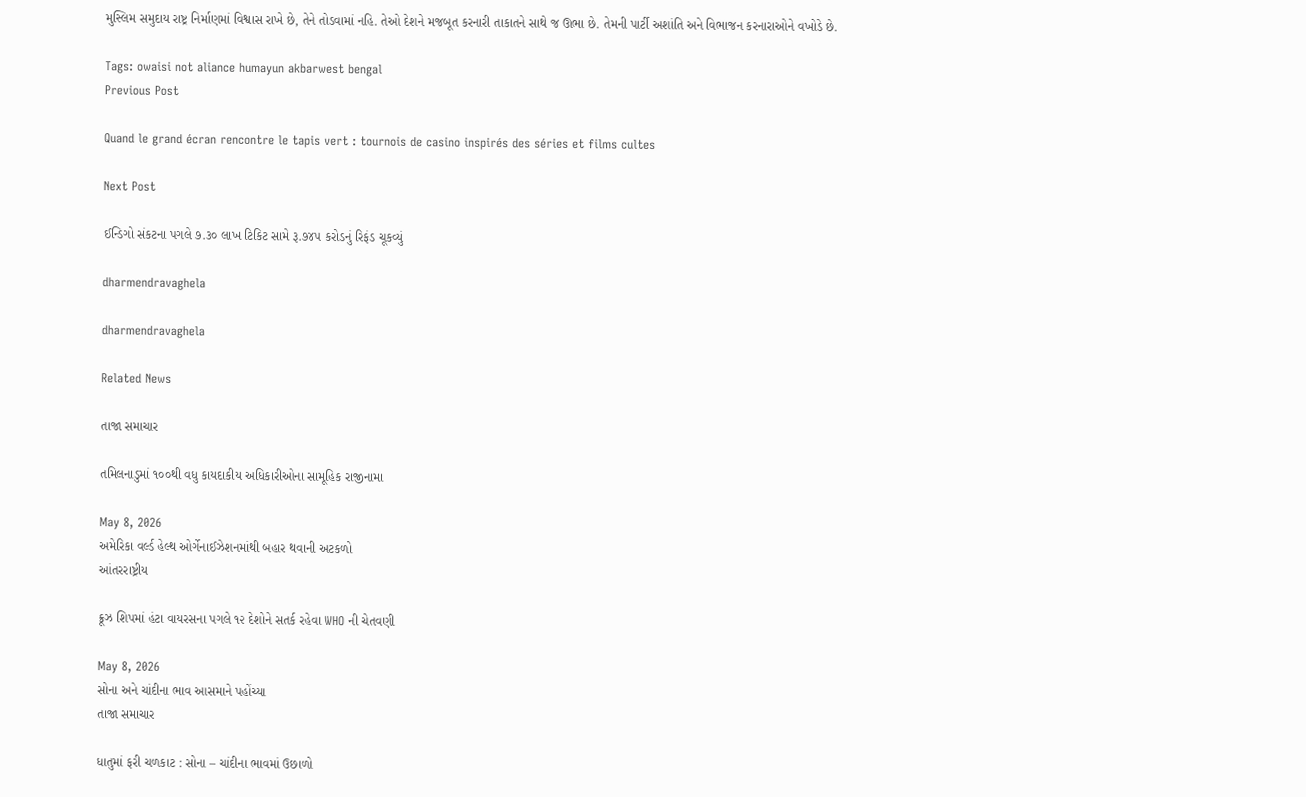મુસ્લિમ સમુદાય રાષ્ટ્ર નિર્માણમાં વિશ્વાસ રાખે છે, તેને તોડવામાં નહિ. તેઓ દેશને મજબૂત કરનારી તાકાતને સાથે જ ઊભા છે. તેમની પાર્ટી અશાંતિ અને વિભાજન કરનારાઓને વખોડે છે.

Tags: owaisi not aliance humayun akbarwest bengal
Previous Post

Quand le grand écran rencontre le tapis vert : tournois de casino inspirés des séries et films cultes

Next Post

ઈન્ડિગો સંકટના પગલે ૭.૩૦ લાખ ટિકિટ સામે રૂ.૭૪૫ કરોડનું રિફંડ ચૂકવ્યું

dharmendravaghela

dharmendravaghela

Related News

તાજા સમાચાર

તમિલનાડુમાં ૧૦૦થી વધુ કાયદાકીય અધિકારીઓના સામૂહિક રાજીનામા

May 8, 2026
અમેરિકા વર્લ્ડ હેલ્થ ઓર્ગેનાઈઝેશનમાંથી બહાર થવાની અટકળો
આંતરરાષ્ટ્રીય

ક્રૂઝ શિપમાં હંટા વાયરસના પગલે ૧૨ દેશોને સતર્ક રહેવા WHO ની ચેતવણી

May 8, 2026
સોના અને ચાંદીના ભાવ આસમાને પહોંચ્યા
તાજા સમાચાર

ધાતુમાં ફરી ચળકાટ : સોના – ચાંદીના ભાવમાં ઉછાળો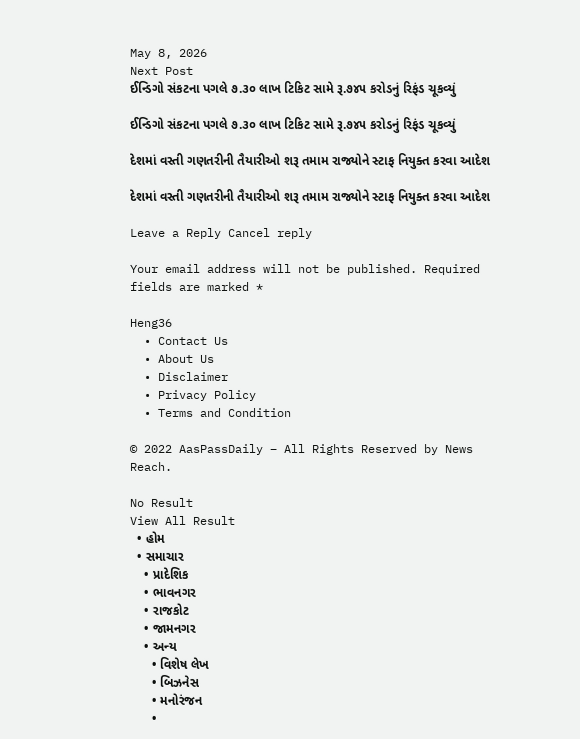May 8, 2026
Next Post
ઈન્ડિગો સંકટના પગલે ૭.૩૦ લાખ ટિકિટ સામે રૂ.૭૪૫ કરોડનું રિફંડ ચૂકવ્યું

ઈન્ડિગો સંકટના પગલે ૭.૩૦ લાખ ટિકિટ સામે રૂ.૭૪૫ કરોડનું રિફંડ ચૂકવ્યું

દેશમાં વસ્તી ગણતરીની તૈયારીઓ શરૂ તમામ રાજ્યોને સ્ટાફ નિયુક્ત કરવા આદેશ

દેશમાં વસ્તી ગણતરીની તૈયારીઓ શરૂ તમામ રાજ્યોને સ્ટાફ નિયુક્ત કરવા આદેશ

Leave a Reply Cancel reply

Your email address will not be published. Required fields are marked *

Heng36
  • Contact Us
  • About Us
  • Disclaimer
  • Privacy Policy
  • Terms and Condition

© 2022 AasPassDaily – All Rights Reserved by News Reach.

No Result
View All Result
  • હોમ
  • સમાચાર
    • પ્રાદેશિક
    • ભાવનગર
    • રાજકોટ
    • જામનગર
    • અન્ય
      • વિશેષ લેખ
      • બિઝનેસ
      • મનોરંજન
      •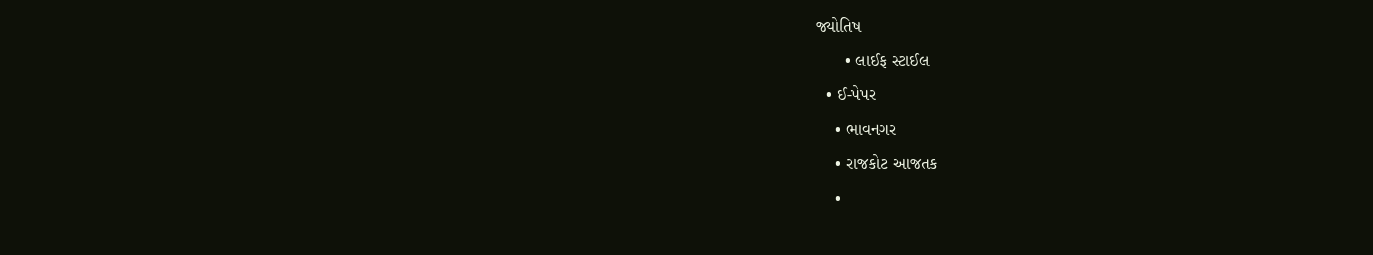જ્યોતિષ
      • લાઈફ સ્ટાઈલ
  • ઈ-પેપર
    • ભાવનગર
    • રાજકોટ આજતક
    •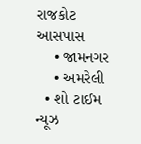રાજકોટ આસપાસ
    • જામનગર
    • અમરેલી
  • શો ટાઈમ ન્યૂઝ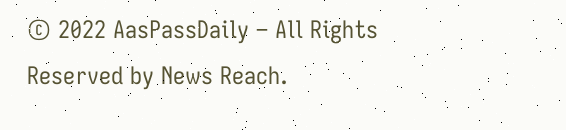© 2022 AasPassDaily – All Rights Reserved by News Reach.